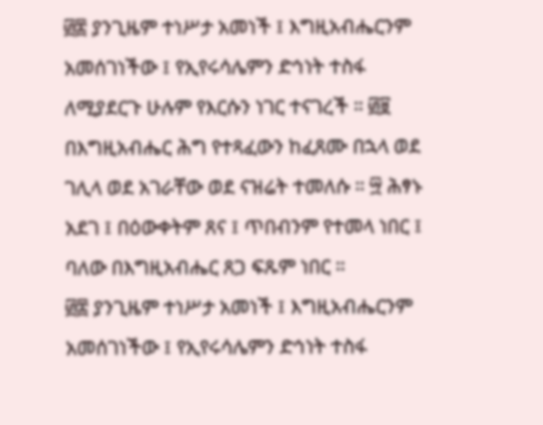፴፰ ያንጊዜም ተነሥታ አመነች ፤ እግዚአብሔርንም አመሰገነችው ፤ የኢየሩሳሌምን ድኅነት ተስፋ ለሚያደርጉ ሁሉም የእርሱን ነገር ተናገረች ። ፴፱ በእግዚአብሔር ሕግ የተጻፈውን ከፈጸሙ በኋላ ወደ ገሊላ ወደ አገራቸው ወደ ናዝሬት ተመለሱ ። ፵ ሕፃኑ አደገ ፤ በዕውቀትም ጸና ፤ ጥበብንም የተመላ ነበር ፤ ባለው በእግዚአብሔር ጸጋ ፍጹም ነበር ።
፴፰ ያንጊዜም ተነሥታ አመነች ፤ እግዚአብሔርንም አመሰገነችው ፤ የኢየሩሳሌምን ድኅነት ተስፋ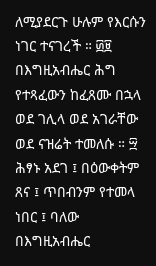ለሚያደርጉ ሁሉም የእርሱን ነገር ተናገረች ። ፴፱ በእግዚአብሔር ሕግ የተጻፈውን ከፈጸሙ በኋላ ወደ ገሊላ ወደ አገራቸው ወደ ናዝሬት ተመለሱ ። ፵ ሕፃኑ አደገ ፤ በዕውቀትም ጸና ፤ ጥበብንም የተመላ ነበር ፤ ባለው በእግዚአብሔር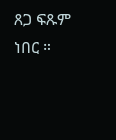ጸጋ ፍጹም ነበር ።